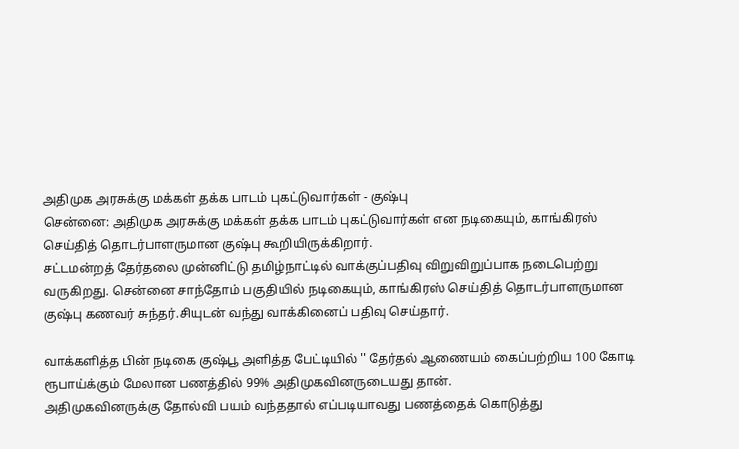அதிமுக அரசுக்கு மக்கள் தக்க பாடம் புகட்டுவார்கள் - குஷ்பு
சென்னை: அதிமுக அரசுக்கு மக்கள் தக்க பாடம் புகட்டுவார்கள் என நடிகையும், காங்கிரஸ் செய்தித் தொடர்பாளருமான குஷ்பு கூறியிருக்கிறார்.
சட்டமன்றத் தேர்தலை முன்னிட்டு தமிழ்நாட்டில் வாக்குப்பதிவு விறுவிறுப்பாக நடைபெற்று வருகிறது. சென்னை சாந்தோம் பகுதியில் நடிகையும், காங்கிரஸ் செய்தித் தொடர்பாளருமான குஷ்பு கணவர் சுந்தர்.சியுடன் வந்து வாக்கினைப் பதிவு செய்தார்.

வாக்களித்த பின் நடிகை குஷ்பூ அளித்த பேட்டியில் '' தேர்தல் ஆணையம் கைப்பற்றிய 100 கோடி ரூபாய்க்கும் மேலான பணத்தில் 99% அதிமுகவினருடையது தான்.
அதிமுகவினருக்கு தோல்வி பயம் வந்ததால் எப்படியாவது பணத்தைக் கொடுத்து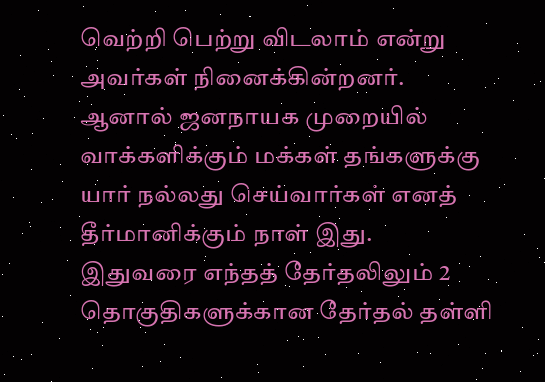வெற்றி பெற்று விடலாம் என்று அவர்கள் நினைக்கின்றனர்.
ஆனால் ஜனநாயக முறையில் வாக்களிக்கும் மக்கள் தங்களுக்கு யார் நல்லது செய்வார்கள் எனத் தீர்மானிக்கும் நாள் இது.
இதுவரை எந்தத் தேர்தலிலும் 2 தொகுதிகளுக்கான தேர்தல் தள்ளி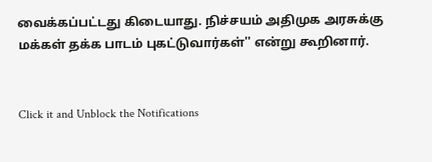வைக்கப்பட்டது கிடையாது. நிச்சயம் அதிமுக அரசுக்கு மக்கள் தக்க பாடம் புகட்டுவார்கள்'' என்று கூறினார்.


Click it and Unblock the Notifications